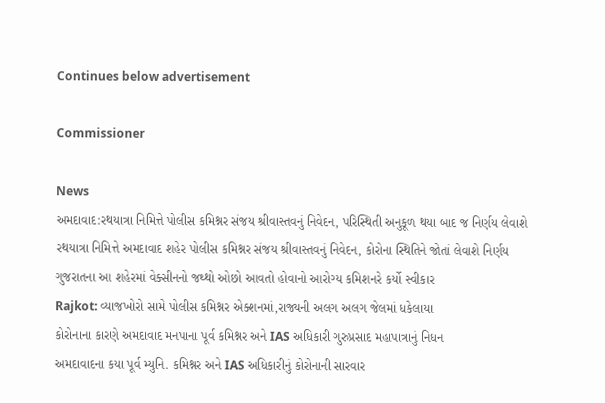Continues below advertisement

Commissioner

News
અમદાવાદ:રથયાત્રા નિમિત્તે પોલીસ કમિશ્નર સંજય શ્રીવાસ્તવનું નિવેદન, પરિસ્થિતી અનુકૂળ થયા બાદ જ નિર્ણય લેવાશે
રથયાત્રા નિમિત્તે અમદાવાદ શહેર પોલીસ કમિશ્નર સંજય શ્રીવાસ્તવનું નિવેદન, કોરોના સ્થિતિને જોતાં લેવાશે નિર્ણય
ગુજરાતના આ શહેરમાં વેક્સીનનો જથ્થો ઓછો આવતો હોવાનો આરોગ્ય કમિશનરે કર્યો સ્વીકાર
Rajkot: વ્યાજખોરો સામે પોલીસ કમિશ્નર એક્શનમાં,રાજ્યની અલગ અલગ જેલમાં ધકેલાયા
કોરોનાના કારણે અમદાવાદ મનપાના પૂર્વ કમિશ્નર અને IAS અધિકારી ગુરુપ્રસાદ મહાપાત્રાનું નિધન
અમદાવાદના કયા પૂર્વ મ્યુનિ. કમિશ્નર અને IAS અધિકારીનું કોરોનાની સારવાર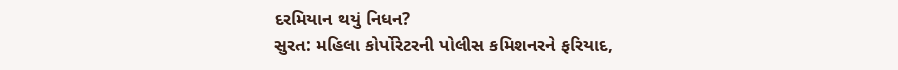દરમિયાન થયું નિધન?
સુરત: મહિલા કોર્પોરેટરની પોલીસ કમિશનરને ફરિયાદ,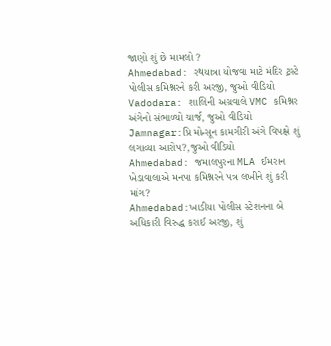જાણો શું છે મામલો ?
Ahmedabad: રથયાત્રા યોજવા માટે મંદિર ટ્રસ્ટે પોલીસ કમિશ્નરને કરી અરજી, જુઓ વીડિયો
Vadodara: શાલિની અગ્રવાલે VMC કમિશ્નર અંગેનો સંભાળ્યો ચાર્જ, જુઓ વીડિયો
Jamnagar:પ્રિ મોન્સૂન કામગીરી અંગે વિપક્ષે શું લગાવ્યા આરોપ?,જુઓ વીડિયો
Ahmedabad: જમાલપુરના MLA ઈમરાન ખેડાવાલાએ મનપા કમિશ્નરને પત્ર લખીને શું કરી માંગ?
Ahmedabad:ખાડીયા પોલીસ સ્ટેશનના બે અધિકારી વિરુદ્ધ કરાઈ અરજી, શું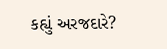કહ્યું અરજદારે?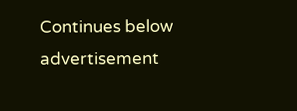Continues below advertisement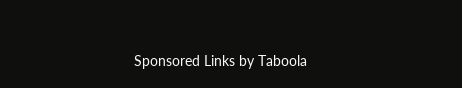Sponsored Links by Taboola